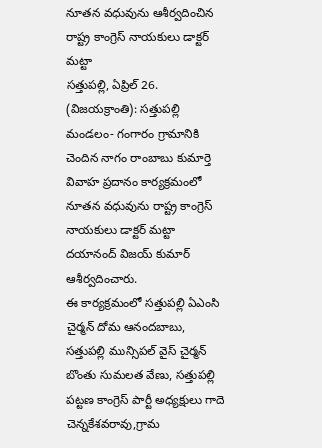నూతన వధువును ఆశీర్వదించిన రాష్ట్ర కాంగ్రెస్ నాయకులు డాక్టర్ మట్టా
సత్తుపల్లి, ఏప్రిల్ 26. (విజయక్రాంతి): సత్తుపల్లి మండలం- గంగారం గ్రామానికి చెందిన నాగం రాంబాబు కుమార్తె వివాహ ప్రదానం కార్యక్రమంలో నూతన వధువును రాష్ట్ర కాంగ్రెస్ నాయకులు డాక్టర్ మట్టా దయానంద్ విజయ్ కుమార్ ఆశీర్వదించారు.
ఈ కార్యక్రమంలో సత్తుపల్లి ఏఎంసి చైర్మన్ దోమ ఆనందబాబు, సత్తుపల్లి మున్సిపల్ వైస్ చైర్మన్ బొంతు సుమలత వేణు, సత్తుపల్లి పట్టణ కాంగ్రెస్ పార్టీ అధ్యక్షులు గాదె చెన్నకేశవరావు,గ్రామ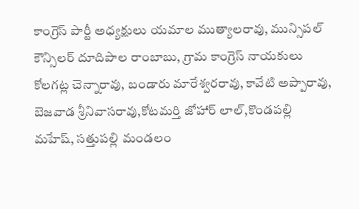కాంగ్రెస్ పార్టీ అధ్యక్షులు యమాల ముత్యాలరావు, మున్సిపల్ కౌన్సిలర్ దూదిపాల రాంబాబు, గ్రామ కాంగ్రెస్ నాయకులు కోలగట్ల చెన్నారావు, బండారు మారేశ్వరరావు, కావేటి అప్పారావు, బెజవాడ శ్రీనివాసరావు,కోటమర్తి జోహార్ లాల్,కొండపల్లి మహేష్, సత్తుపల్లి మండలం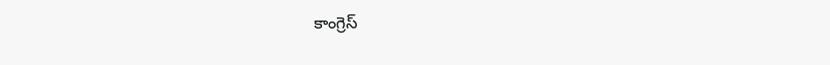కాంగ్రెస్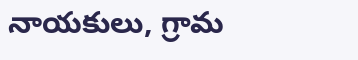నాయకులు, గ్రామ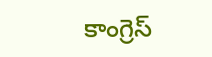కాంగ్రెస్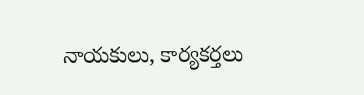నాయకులు, కార్యకర్తలు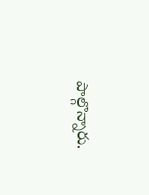పాల్గొన్నారు.